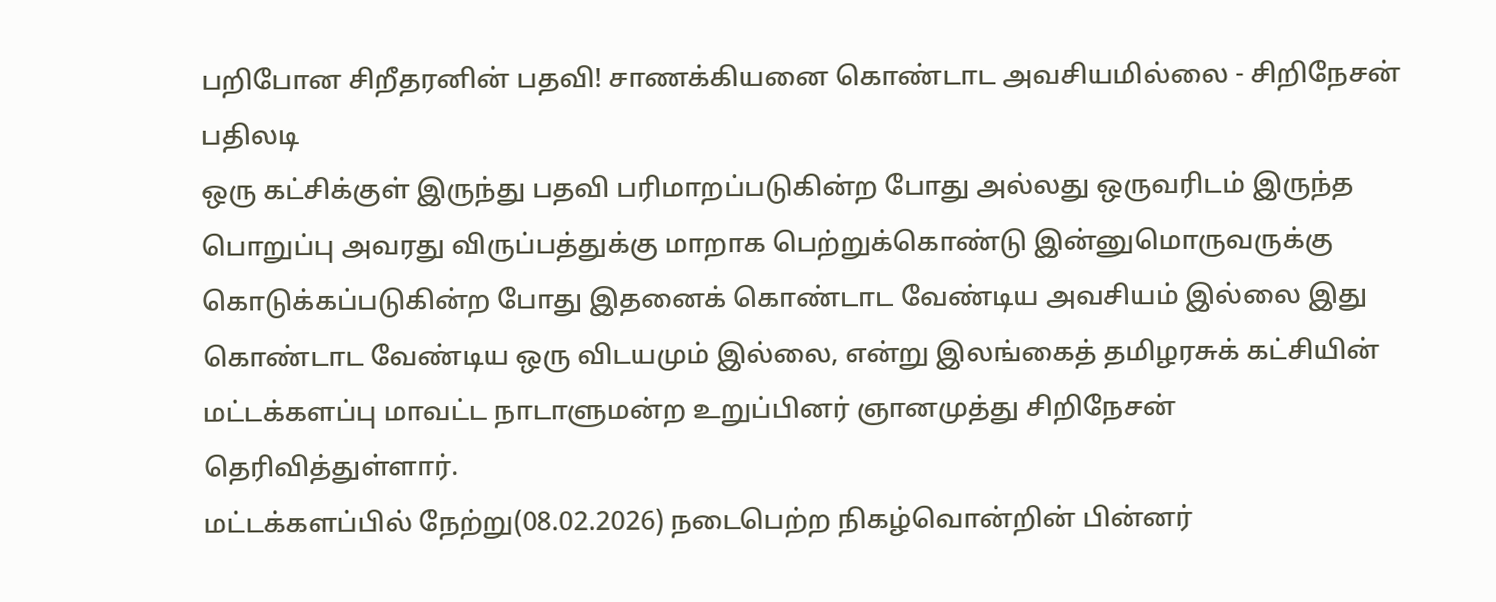பறிபோன சிறீதரனின் பதவி! சாணக்கியனை கொண்டாட அவசியமில்லை - சிறிநேசன் பதிலடி
ஒரு கட்சிக்குள் இருந்து பதவி பரிமாறப்படுகின்ற போது அல்லது ஒருவரிடம் இருந்த பொறுப்பு அவரது விருப்பத்துக்கு மாறாக பெற்றுக்கொண்டு இன்னுமொருவருக்கு கொடுக்கப்படுகின்ற போது இதனைக் கொண்டாட வேண்டிய அவசியம் இல்லை இது கொண்டாட வேண்டிய ஒரு விடயமும் இல்லை, என்று இலங்கைத் தமிழரசுக் கட்சியின் மட்டக்களப்பு மாவட்ட நாடாளுமன்ற உறுப்பினர் ஞானமுத்து சிறிநேசன் தெரிவித்துள்ளார்.
மட்டக்களப்பில் நேற்று(08.02.2026) நடைபெற்ற நிகழ்வொன்றின் பின்னர்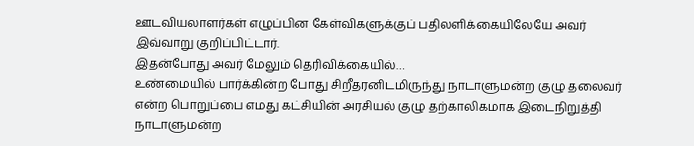ஊடவியலாளர்கள் எழுப்பின கேள்விகளுக்குப் பதிலளிக்கையிலேயே அவர் இவ்வாறு குறிப்பிட்டார்.
இதன்போது அவர் மேலும் தெரிவிக்கையில்…
உண்மையில் பார்க்கின்ற போது சிறீதரனிடமிருந்து நாடாளுமன்ற குழு தலைவர் என்ற பொறுப்பை எமது கட்சியின் அரசியல் குழு தற்காலிகமாக இடைநிறுத்தி நாடாளுமன்ற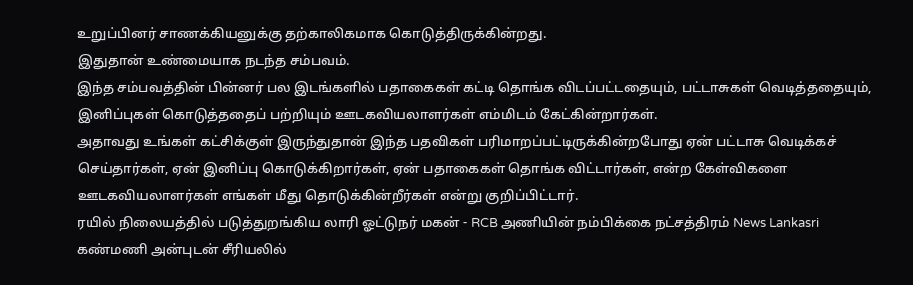உறுப்பினர் சாணக்கியனுக்கு தற்காலிகமாக கொடுத்திருக்கின்றது.
இதுதான் உண்மையாக நடந்த சம்பவம்.
இந்த சம்பவத்தின் பின்னர் பல இடங்களில் பதாகைகள் கட்டி தொங்க விடப்பட்டதையும், பட்டாசுகள் வெடித்ததையும், இனிப்புகள் கொடுத்ததைப் பற்றியும் ஊடகவியலாளர்கள் எம்மிடம் கேட்கின்றார்கள்.
அதாவது உங்கள் கட்சிக்குள் இருந்துதான் இந்த பதவிகள் பரிமாறப்பட்டிருக்கின்றபோது ஏன் பட்டாசு வெடிக்கச் செய்தார்கள், ஏன் இனிப்பு கொடுக்கிறார்கள், ஏன் பதாகைகள் தொங்க விட்டார்கள், என்ற கேள்விகளை ஊடகவியலாளர்கள் எங்கள் மீது தொடுக்கின்றீர்கள் என்று குறிப்பிட்டார்.
ரயில் நிலையத்தில் படுத்துறங்கிய லாரி ஓட்டுநர் மகன் - RCB அணியின் நம்பிக்கை நட்சத்திரம் News Lankasri
கண்மணி அன்புடன் சீரியலில்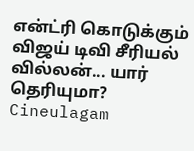என்ட்ரி கொடுக்கும் விஜய் டிவி சீரியல் வில்லன்... யார் தெரியுமா? Cineulagam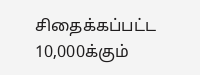சிதைக்கப்பட்ட 10,000க்கும்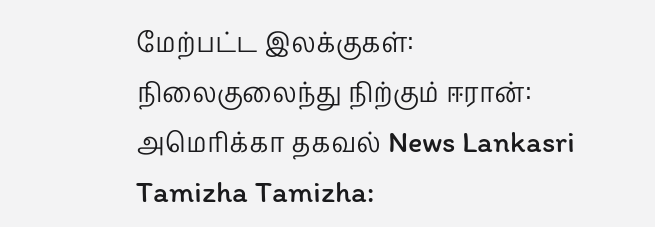மேற்பட்ட இலக்குகள்: நிலைகுலைந்து நிற்கும் ஈரான்: அமெரிக்கா தகவல் News Lankasri
Tamizha Tamizha: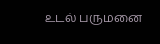உடல் பருமனை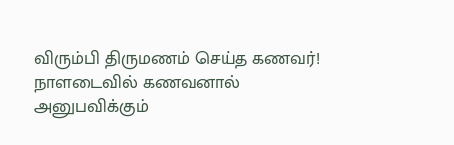விரும்பி திருமணம் செய்த கணவர்! நாளடைவில் கணவனால் அனுபவிக்கும்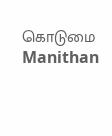கொடுமை Manithan